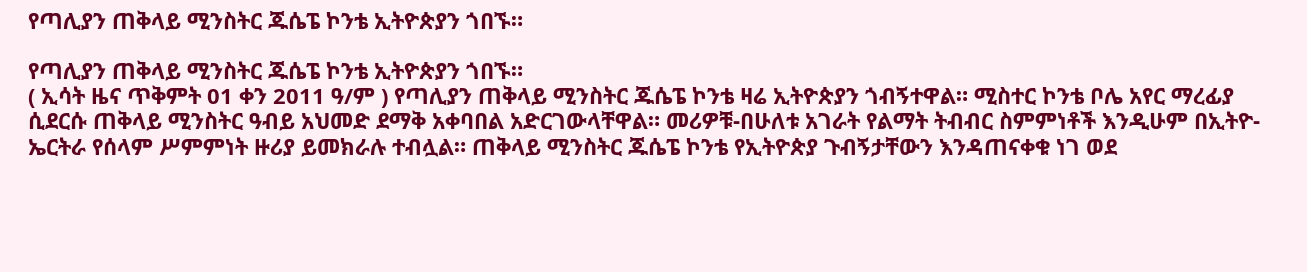የጣሊያን ጠቅላይ ሚንስትር ጁሴፔ ኮንቴ ኢትዮጵያን ጎበኙ።

የጣሊያን ጠቅላይ ሚንስትር ጁሴፔ ኮንቴ ኢትዮጵያን ጎበኙ።
( ኢሳት ዜና ጥቅምት 01 ቀን 2011 ዓ/ም ) የጣሊያን ጠቅላይ ሚንስትር ጁሴፔ ኮንቴ ዛሬ ኢትዮጵያን ጎብኝተዋል። ሚስተር ኮንቴ ቦሌ አየር ማረፊያ ሲደርሱ ጠቅላይ ሚንስትር ዓብይ አህመድ ደማቅ አቀባበል አድርገውላቸዋል። መሪዎቹ-በሁለቱ አገራት የልማት ትብብር ስምምነቶች እንዲሁም በኢትዮ-ኤርትራ የሰላም ሥምምነት ዙሪያ ይመክራሉ ተብሏል። ጠቅላይ ሚንስትር ጁሴፔ ኮንቴ የኢትዮጵያ ጉብኝታቸውን እንዳጠናቀቁ ነገ ወደ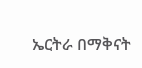ኤርትራ በማቅናት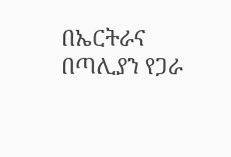በኤርትራና በጣሊያን የጋራ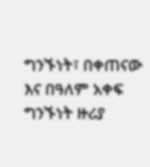ግንኙነት፣ በቀጠናው እና በዓለም አቀፍ ግንኙነት ዙሪያ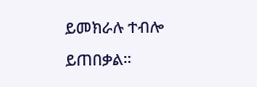ይመክራሉ ተብሎ ይጠበቃል።